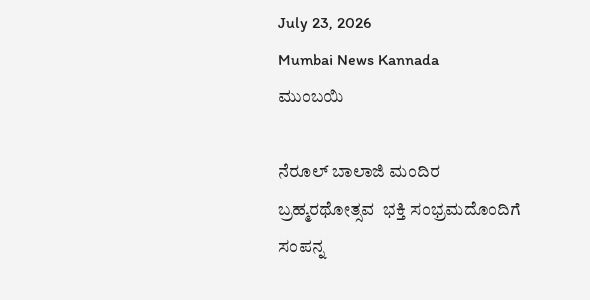July 23, 2026
Mumbai News Kannada
ಮುಂಬಯಿ

ನೆರೂಲ್ ಬಾಲಾಜಿ ಮಂದಿರ  ಬ್ರಹ್ಮರಥೋತ್ಸವ  ಭಕ್ತಿ ಸಂಭ್ರಮದೊಂದಿಗೆ ಸಂಪನ್ನ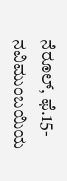ನೆರೂಲ್, ಫೆ.15- ನವಿಮುಂಬಯಿಯ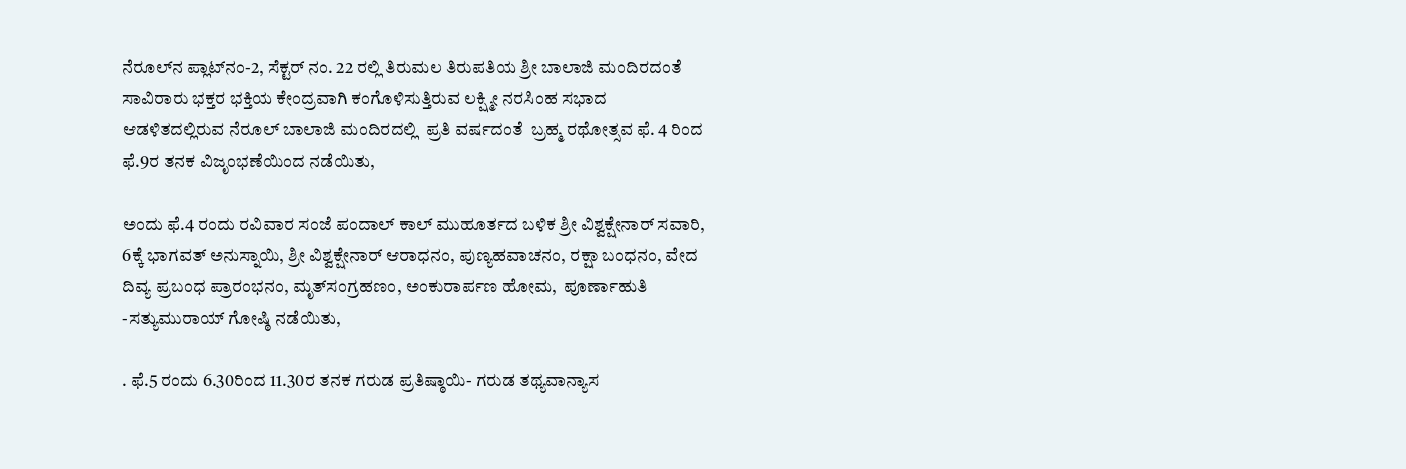ನೆರೂಲ್‌ನ ಪ್ಲಾಟ್‌ನಂ-2, ಸೆಕ್ಟರ್ ನಂ. 22 ರಲ್ಲಿ ತಿರುಮಲ ತಿರುಪತಿಯ ಶ್ರೀ ಬಾಲಾಜಿ ಮಂದಿರದಂತೆ ಸಾವಿರಾರು ಭಕ್ತರ ಭಕ್ತಿಯ ಕೇಂದ್ರವಾಗಿ ಕಂಗೊಳಿಸುತ್ತಿರುವ ಲಕ್ಷ್ಮೀ ನರಸಿಂಹ ಸಭಾದ ಆಡಳಿತದಲ್ಲಿರುವ ನೆರೂಲ್ ಬಾಲಾಜಿ ಮಂದಿರದಲ್ಲಿ  ಪ್ರತಿ ವರ್ಷದಂತೆ  ಬ್ರಹ್ಮ ರಥೋತ್ಸವ ಫೆ. 4 ರಿಂದ ಫೆ.9ರ ತನಕ ವಿಜೃಂಭಣೆಯಿಂದ ನಡೆಯಿತು,

ಅಂದು ಫೆ.4 ರಂದು ರವಿವಾರ ಸಂಜೆ ಪಂದಾಲ್ ಕಾಲ್ ಮುಹೂರ್ತದ ಬಳಿಕ ಶ್ರೀ ವಿಶ್ವಕ್ಷೇನಾರ್ ಸವಾರಿ, 6ಕ್ಕೆ ಭಾಗವತ್ ಅನುಸ್ನಾಯಿ, ಶ್ರೀ ವಿಶ್ವಕ್ಷೇನಾರ್‌ ಆರಾಧನಂ, ಪುಣ್ಯಹವಾಚನಂ, ರಕ್ಷಾ ಬಂಧನಂ, ವೇದ ದಿವ್ಯ ಪ್ರಬಂಧ ಪ್ರಾರಂಭನಂ, ಮೃತ್‌ಸಂಗ್ರಹಣಂ, ಅಂಕುರಾರ್ಪಣ ಹೋಮ,  ಪೂರ್ಣಾಹುತಿ -ಸತ್ಯುಮುರಾಯ್ ಗೋಷ್ಠಿ ನಡೆಯಿತು,

. ಫೆ.5 ರಂದು 6.30ರಿಂದ 11.30ರ ತನಕ ಗರುಡ ಪ್ರತಿಷ್ಠಾಯಿ- ಗರುಡ ತಥ್ಯವಾನ್ಯಾಸ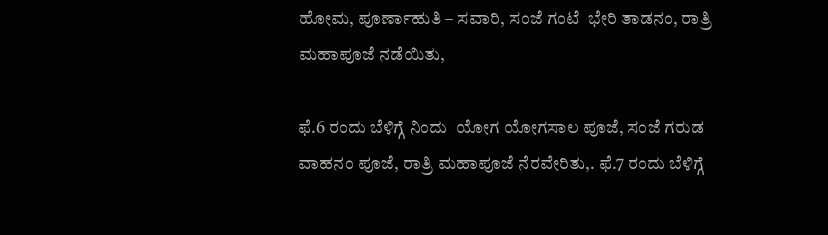ಹೋಮ, ಪೂರ್ಣಾಹುತಿ – ಸವಾರಿ, ಸಂಜೆ ಗಂಟೆ  ಭೇರಿ ತಾಡನಂ, ರಾತ್ರಿ ಮಹಾಪೂಜೆ ನಡೆಯಿತು,

ಫೆ.6 ರಂದು ಬೆಳಿಗ್ಗೆ ನಿಂದು  ಯೋಗ ಯೋಗಸಾಲ ಪೂಜೆ, ಸಂಜೆ ಗರುಡ ವಾಹನಂ ಪೂಜೆ, ರಾತ್ರಿ ಮಹಾಪೂಜೆ ನೆರವೇರಿತು,. ಫೆ.7 ರಂದು ಬೆಳಿಗ್ಗೆ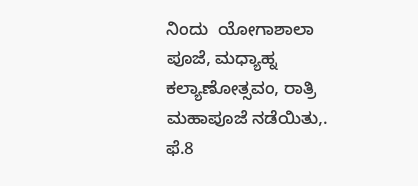ನಿಂದು  ಯೋಗಾಶಾಲಾ ಪೂಜೆ, ಮಧ್ಯಾಹ್ನ ಕಲ್ಯಾಣೋತ್ಸವಂ, ರಾತ್ರಿ ಮಹಾಪೂಜೆ ನಡೆಯಿತು,. ಫೆ.8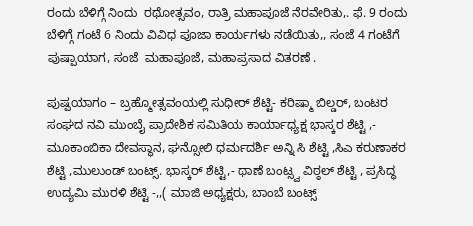ರಂದು ಬೆಳಿಗ್ಗೆ ನಿಂದು  ರಥೋತ್ಸವಂ, ರಾತ್ರಿ ಮಹಾಪೂಜೆ ನೆರವೇರಿತು,. ಫೆ. 9 ರಂದು  ಬೆಳಿಗ್ಗೆ ಗಂಟೆ 6 ನಿಂದು ವಿವಿಧ ಪೂಜಾ ಕಾರ್ಯಗಳು ನಡೆಯಿತು,, ಸಂಜೆ 4 ಗಂಟೆಗೆ ಪುಷ್ಪಾಯಾಗ, ಸಂಜೆ  ಮಹಾಪೂಜೆ, ಮಹಾಪ್ರಸಾದ ವಿತರಣೆ .

ಪುಷ್ಪಯಾಗಂ – ಬ್ರಹ್ಮೋತ್ಸವಂಯಲ್ಲಿ ಸುಧೀರ್ ಶೆಟ್ಟಿ- ಕರಿಷ್ಮಾ ಬಿಲ್ಡರ್, ಬಂಟರ ಸಂಘದ ನವಿ ಮುಂಬೈ ಪ್ರಾದೇಶಿಕ ಸಮಿತಿಯ ಕಾರ್ಯಾಧ್ಯಕ್ಷ ಭಾಸ್ಕರ ಶೆಟ್ಟಿ ,- ಮೂಕಾಂಬಿಕಾ ದೇವಸ್ಥಾನ, ಘನ್ಸೋಲಿ ಧರ್ಮದರ್ಶಿ ಅನ್ನಿ ಸಿ ಶೆಟ್ಟಿ ,ಸಿಎ ಕರುಣಾಕರ ಶೆಟ್ಟಿ ,ಮುಲುಂಡ್ ಬಂಟ್ಸ್. ಭಾಸ್ಕರ್ ಶೆಟ್ಟಿ,- ಥಾಣೆ ಬಂಟ್ಸ್ವ ವಿಠ್ಠಲ್ ಶೆಟ್ಟಿ , ಪ್ರಸಿದ್ಧ ಉದ್ಯಮಿ ಮುರಳಿ ಶೆಟ್ಟಿ -,,( ಮಾಜಿ ಅಧ್ಯಕ್ಷರು, ಬಾಂಬೆ ಬಂಟ್ಸ್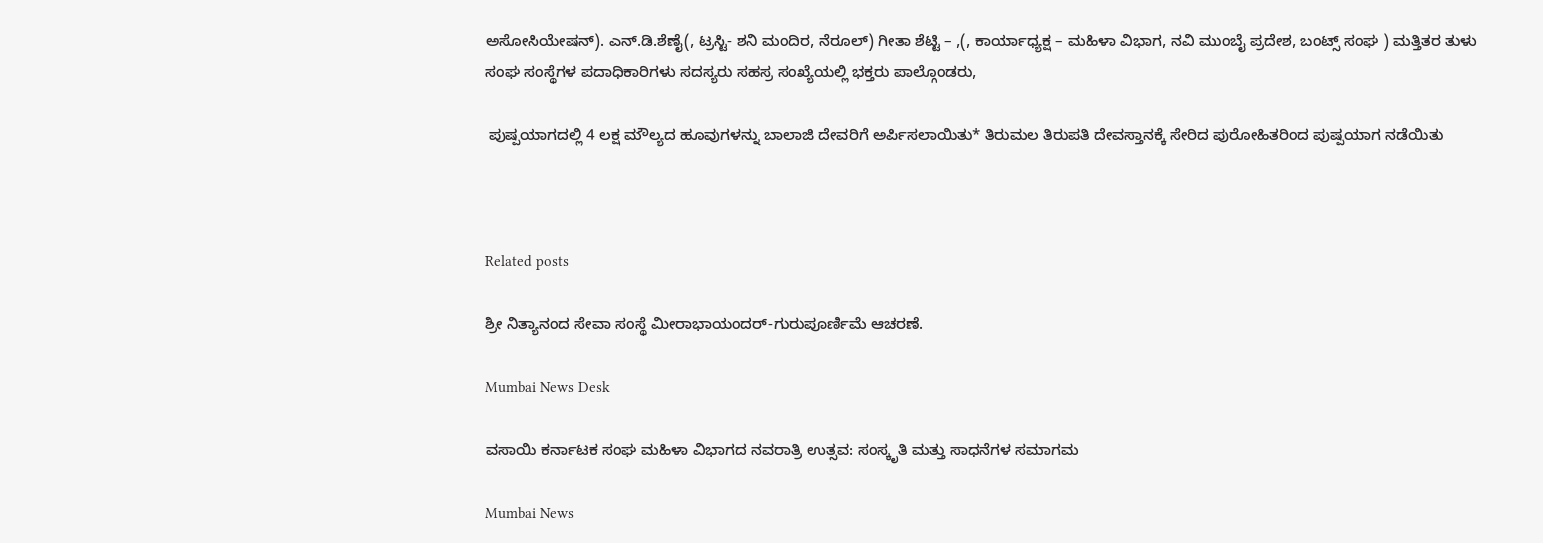ಅಸೋಸಿಯೇಷನ್). ಎನ್.ಡಿ.ಶೆಣೈ(, ಟ್ರಸ್ಟಿ- ಶನಿ ಮಂದಿರ, ನೆರೂಲ್) ಗೀತಾ ಶೆಟ್ಟಿ – ,(, ಕಾರ್ಯಾಧ್ಯಕ್ಷ – ಮಹಿಳಾ ವಿಭಾಗ, ನವಿ ಮುಂಬೈ ಪ್ರದೇಶ, ಬಂಟ್ಸ್ ಸಂಘ ) ಮತ್ತಿತರ ತುಳು ಸಂಘ ಸಂಸ್ಥೆಗಳ ಪದಾಧಿಕಾರಿಗಳು ಸದಸ್ಯರು ಸಹಸ್ರ ಸಂಖ್ಯೆಯಲ್ಲಿ ಭಕ್ತರು ಪಾಲ್ಗೊಂಡರು,

 ಪುಷ್ಪಯಾಗದಲ್ಲಿ 4 ಲಕ್ಷ ಮೌಲ್ಯದ ಹೂವುಗಳನ್ನು ಬಾಲಾಜಿ ದೇವರಿಗೆ ಅರ್ಪಿಸಲಾಯಿತು* ತಿರುಮಲ ತಿರುಪತಿ ದೇವಸ್ತಾನಕ್ಕೆ ಸೇರಿದ ಪುರೋಹಿತರಿಂದ ಪುಷ್ಪಯಾಗ ನಡೆಯಿತು



Related posts

ಶ್ರೀ ನಿತ್ಯಾನಂದ ಸೇವಾ ಸಂಸ್ಥೆ ಮೀರಾಭಾಯಂದರ್-ಗುರುಪೂರ್ಣಿಮೆ ಆಚರಣೆ.

Mumbai News Desk

ವಸಾಯಿ ಕರ್ನಾಟಕ ಸಂಘ ಮಹಿಳಾ ವಿಭಾಗದ ನವರಾತ್ರಿ ಉತ್ಸವ: ಸಂಸ್ಕೃತಿ ಮತ್ತು ಸಾಧನೆಗಳ ಸಮಾಗಮ

Mumbai News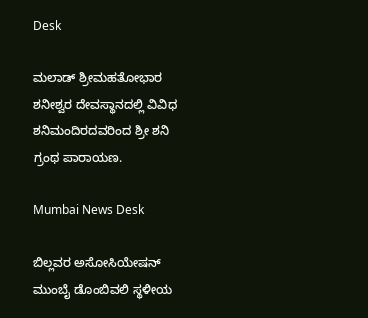Desk

ಮಲಾಡ್ ಶ್ರೀಮಹತೋಭಾರ ಶನೀಶ್ವರ ದೇವಸ್ಥಾನದಲ್ಲಿ ವಿವಿಧ ಶನಿಮಂದಿರದವರಿಂದ ಶ್ರೀ ಶನಿ ಗ್ರಂಥ ಪಾರಾಯಣ.

Mumbai News Desk

ಬಿಲ್ಲವರ ಅಸೋಸಿಯೇಷನ್ ಮುಂಬೈ ಡೊಂಬಿವಲಿ ಸ್ಥಳೀಯ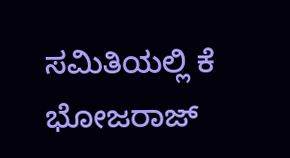ಸಮಿತಿಯಲ್ಲಿ ಕೆ ಭೋಜರಾಜ್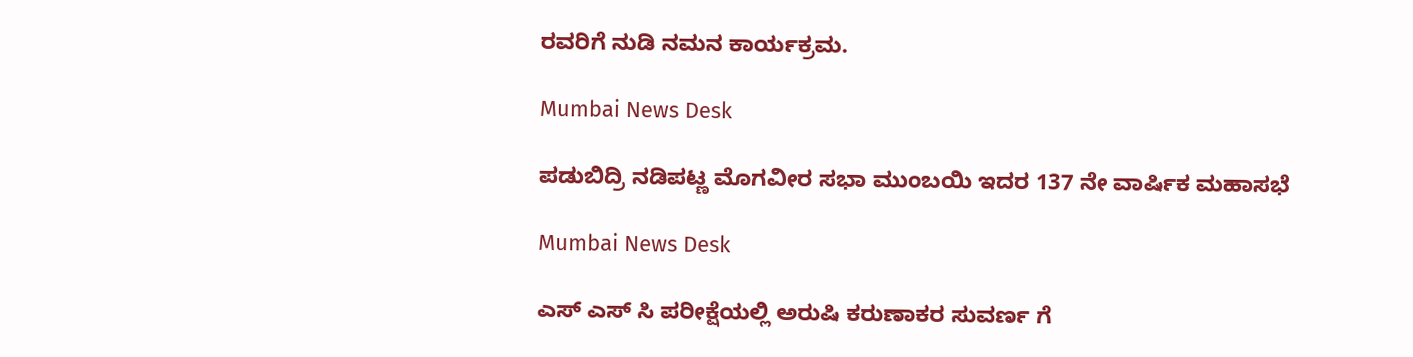ರವರಿಗೆ ನುಡಿ ನಮನ ಕಾರ್ಯಕ್ರಮ.

Mumbai News Desk

ಪಡುಬಿದ್ರಿ ನಡಿಪಟ್ಣ ಮೊಗವೀರ ಸಭಾ ಮುಂಬಯಿ ಇದರ 137 ನೇ ವಾರ್ಷಿಕ ಮಹಾಸಭೆ

Mumbai News Desk

ಎಸ್ ಎಸ್ ಸಿ ಪರೀಕ್ಷೆಯಲ್ಲಿ ಅರುಷಿ ಕರುಣಾಕರ ಸುವರ್ಣ ಗೆ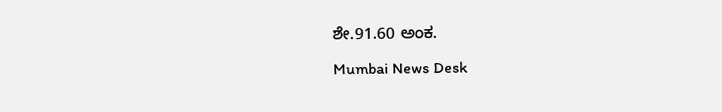ಶೇ.91.60 ಅಂಕ.

Mumbai News Desk